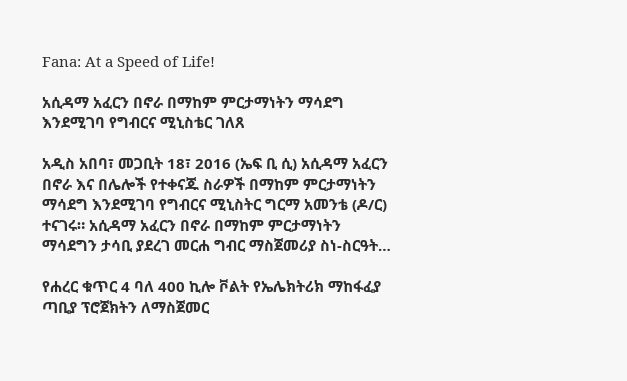Fana: At a Speed of Life!

አሲዳማ አፈርን በኖራ በማከም ምርታማነትን ማሳደግ እንደሚገባ የግብርና ሚኒስቴር ገለጸ

አዲስ አበባ፣ መጋቢት 18፣ 2016 (ኤፍ ቢ ሲ) አሲዳማ አፈርን በኖራ እና በሌሎች የተቀናጁ ስራዎች በማከም ምርታማነትን ማሳደግ እንደሚገባ የግብርና ሚኒስትር ግርማ አመንቴ (ዶ/ር) ተናገሩ። አሲዳማ አፈርን በኖራ በማከም ምርታማነትን ማሳደግን ታሳቢ ያደረገ መርሐ ግብር ማስጀመሪያ ስነ-ስርዓት…

የሐረር ቁጥር 4 ባለ 400 ኪሎ ቮልት የኤሌክትሪክ ማከፋፈያ ጣቢያ ፕሮጀክትን ለማስጀመር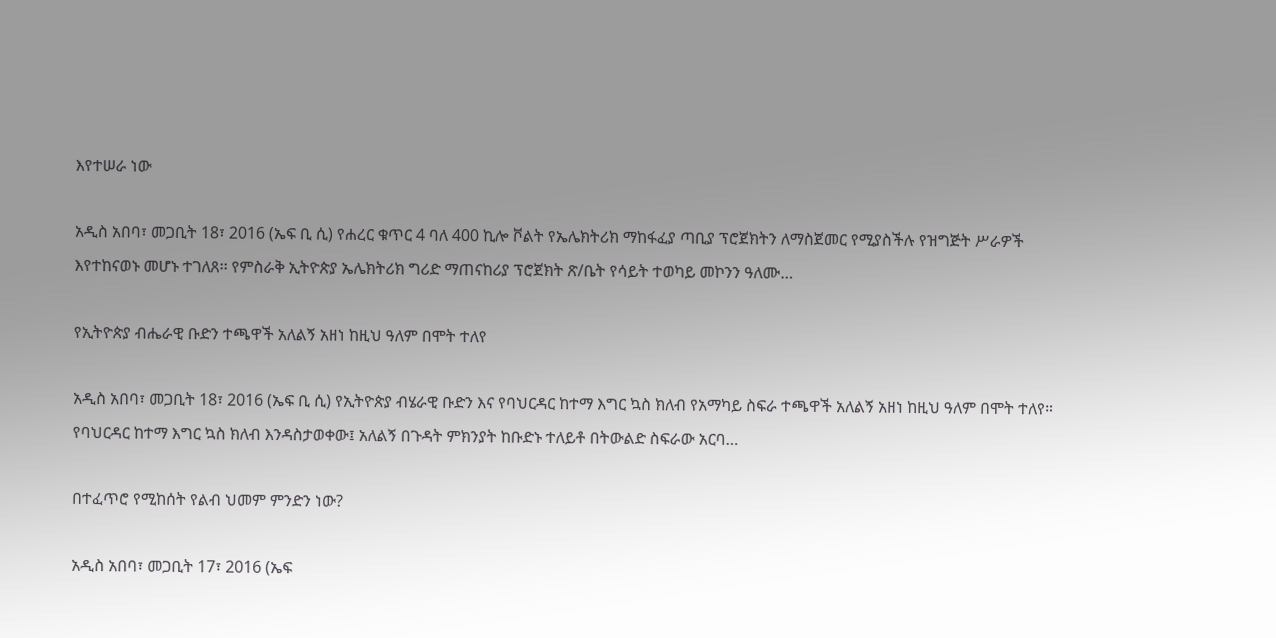እየተሠራ ነው

አዲስ አበባ፣ መጋቢት 18፣ 2016 (ኤፍ ቢ ሲ) የሐረር ቁጥር 4 ባለ 400 ኪሎ ቮልት የኤሌክትሪክ ማከፋፈያ ጣቢያ ፕሮጀክትን ለማስጀመር የሚያስችሉ የዝግጅት ሥራዎች እየተከናወኑ መሆኑ ተገለጸ፡፡ የምስራቅ ኢትዮጵያ ኤሌክትሪክ ግሪድ ማጠናከሪያ ፕሮጀክት ጽ/ቤት የሳይት ተወካይ መኮንን ዓለሙ…

የኢትዮጵያ ብሔራዊ ቡድን ተጫዋች አለልኝ አዘነ ከዚህ ዓለም በሞት ተለየ

አዲስ አበባ፣ መጋቢት 18፣ 2016 (ኤፍ ቢ ሲ) የኢትዮጵያ ብሄራዊ ቡድን እና የባህርዳር ከተማ እግር ኳስ ክለብ የአማካይ ስፍራ ተጫዋች አለልኝ አዘነ ከዚህ ዓለም በሞት ተለየ። የባህርዳር ከተማ እግር ኳስ ክለብ እንዳስታወቀው፤ አለልኝ በጉዳት ምክንያት ከቡድኑ ተለይቶ በትውልድ ስፍራው አርባ…

በተፈጥሮ የሚከሰት የልብ ህመም ምንድን ነው?

አዲስ አበባ፣ መጋቢት 17፣ 2016 (ኤፍ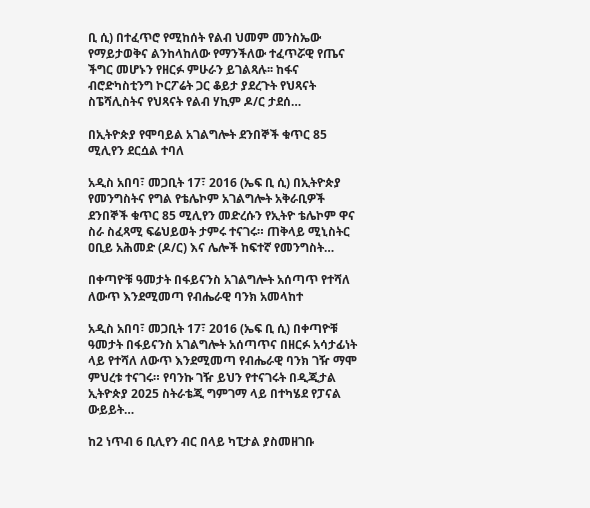ቢ ሲ) በተፈጥሮ የሚከሰት የልብ ህመም መንስኤው የማይታወቅና ልንከላከለው የማንችለው ተፈጥሯዊ የጤና ችግር መሆኑን የዘርፉ ምሁራን ይገልጻሉ፡፡ ከፋና ብሮድካስቲንግ ኮርፖሬት ጋር ቆይታ ያደረጉት የህጻናት ስፔሻሊስትና የህጻናት የልብ ሃኪም ዶ/ር ታደሰ…

በኢትዮጵያ የሞባይል አገልግሎት ደንበኞች ቁጥር 85 ሚሊየን ደርሷል ተባለ

አዲስ አበባ፣ መጋቢት 17፣ 2016 (ኤፍ ቢ ሲ) በኢትዮጵያ የመንግስትና የግል የቴሌኮም አገልግሎት አቅራቢዎች ደንበኞች ቁጥር 85 ሚሊየን መድረሱን የኢትዮ ቴሌኮም ዋና ስራ ስፈጻሚ ፍሬህይወት ታምሩ ተናገሩ። ጠቅላይ ሚኒስትር ዐቢይ አሕመድ (ዶ/ር) እና ሌሎች ከፍተኛ የመንግስት…

በቀጣዮቹ ዓመታት በፋይናንስ አገልግሎት አሰጣጥ የተሻለ ለውጥ እንደሚመጣ የብሔራዊ ባንክ አመላከተ

አዲስ አበባ፣ መጋቢት 17፣ 2016 (ኤፍ ቢ ሲ) በቀጣዮቹ ዓመታት በፋይናንስ አገልግሎት አሰጣጥና በዘርፉ አሳታፊነት ላይ የተሻለ ለውጥ እንደሚመጣ የብሔራዊ ባንክ ገዥ ማሞ ምህረቱ ተናገሩ። የባንኩ ገዥ ይህን የተናገሩት በዲጂታል ኢትዮጵያ 2025 ስትራቴጂ ግምገማ ላይ በተካሄደ የፓናል ውይይት…

ከ2 ነጥብ 6 ቢሊየን ብር በላይ ካፒታል ያስመዘገቡ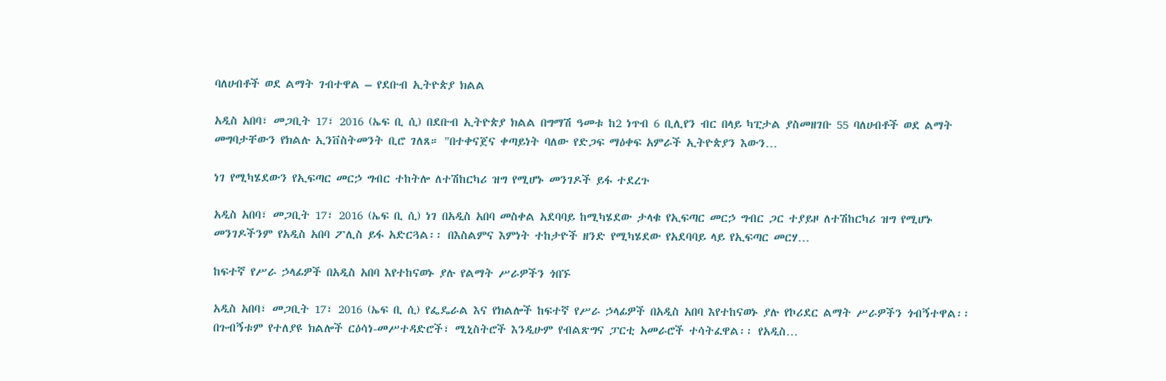ባለሀብቶች ወደ ልማት ገብተዋል – የደቡብ ኢትዮጵያ ክልል

አዲስ አበባ፣ መጋቢት 17፣ 2016 (ኤፍ ቢ ሲ) በደቡብ ኢትዮጵያ ክልል በግማሽ ዓመቱ ከ2 ነጥብ 6 ቢሊየን ብር በላይ ካፒታል ያስመዘገቡ 55 ባለሀብቶች ወደ ልማት መግባታቸውን የክልሉ ኢንቨስትመንት ቢሮ ገለጸ። "በተቀናጀና ቀጣይነት ባለው የድጋፍ ማዕቀፍ አምራች ኢትዮጵያን እውን…

ነገ የሚካሄደውን የኢፍጣር መርኃ ግብር ተከትሎ ለተሽከርካሪ ዝግ የሚሆኑ መንገዶች ይፋ ተደረጉ

አዲስ አበባ፣ መጋቢት 17፣ 2016 (ኤፍ ቢ ሲ) ነገ በአዲስ አበባ መስቀል አደባባይ ከሚካሄደው ታላቁ የኢፍጣር መርኃ ግብር ጋር ተያይዞ ለተሽከርካሪ ዝግ የሚሆኑ መንገዶችንም የአዲስ አበባ ፖሊስ ይፋ አድርጓል፡፡ በእስልምና እምነት ተከታዮች ዘንድ የሚካሄደው የአደባባይ ላይ የኢፍጣር መርሃ…

ከፍተኛ የሥራ ኃላፊዎች በአዲስ አበባ እየተከናወኑ ያሉ የልማት ሥራዎችን ጎበኙ

አዲስ አበባ፣ መጋቢት 17፣ 2016 (ኤፍ ቢ ሲ) የፌዴራል እና የክልሎች ከፍተኛ የሥራ ኃላፊዎች በአዲስ አበባ እየተከናወኑ ያሉ የኮሪደር ልማት ሥራዎችን ጎብኝተዋል፡፡ በጉብኝቱም የተለያዩ ክልሎች ርዕሳነ-መሥተዳድሮች፣ ሚኒስትሮች እንዲሁም የብልጽግና ፓርቲ አመራሮች ተሳትፈዋል፡፡ የአዲስ…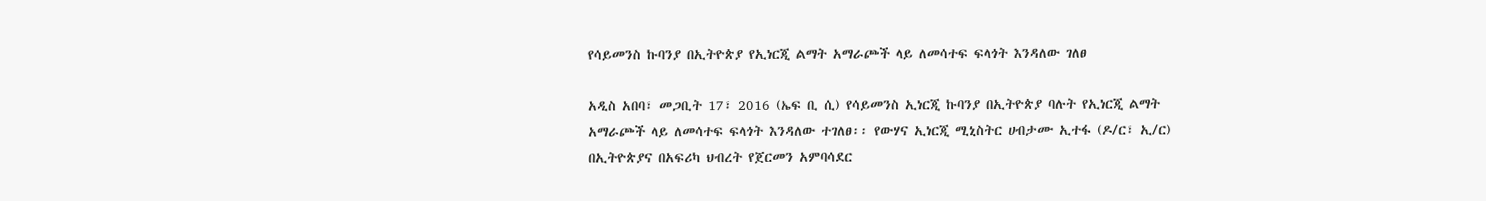የሳይመንስ ኩባንያ በኢትዮጵያ የኢነርጂ ልማት አማራጮች ላይ ለመሳተፍ ፍላጎት እንዳለው ገለፀ

አዲስ አበባ፣ መጋቢት 17፣ 2016 (ኤፍ ቢ ሲ) የሳይመንስ ኢነርጂ ኩባንያ በኢትዮጵያ ባሉት የኢነርጂ ልማት አማራጮች ላይ ለመሳተፍ ፍላጎት እንዳለው ተገለፀ፡፡ የውሃና ኢነርጂ ሚኒስትር ሀብታሙ ኢተፋ (ዶ/ር፣ ኢ/ር) በኢትዮጵያና በአፍሪካ ህብረት የጀርመን አምባሳደር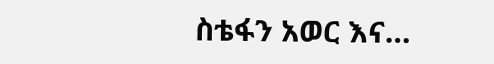ስቴፋን አወር እና…